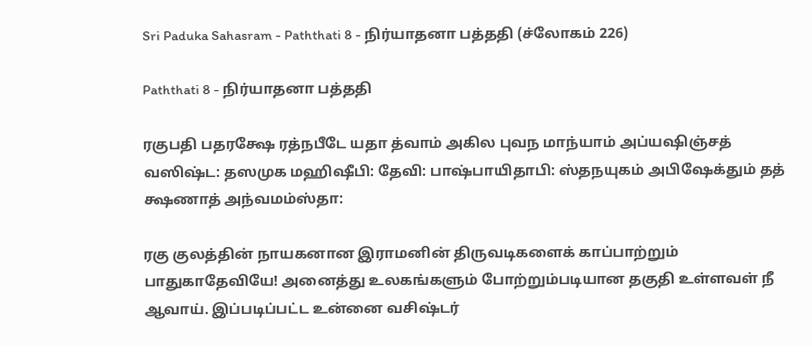Sri Paduka Sahasram - Paththati 8 - நிர்யாதனா பத்ததி (ச்லோகம் 226)

Paththati 8 - நிர்யாதனா பத்ததி

ரகுபதி பதரக்ஷே ரத்நபீடே யதா த்வாம் அகில புவந மாந்யாம் அப்யஷிஞ்சத் வஸிஷ்ட: தஸமுக மஹிஷீபி: தேவி: பாஷ்பாயிதாபி: ஸ்தநயுகம் அபிஷேக்தும் தத் க்ஷணாத் அந்வமம்ஸ்தா:

ரகு குலத்தின் நாயகனான இராமனின் திருவடிகளைக் காப்பாற்றும் பாதுகாதேவியே! அனைத்து உலகங்களும் போற்றும்படியான தகுதி உள்ளவள் நீ ஆவாய். இப்படிப்பட்ட உன்னை வசிஷ்டர்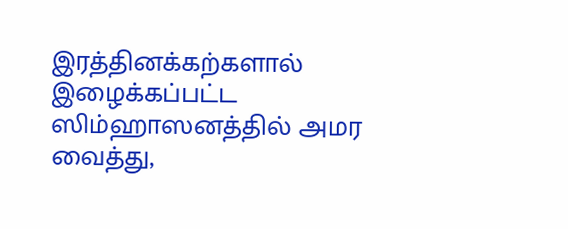இரத்தினக்கற்களால் இழைக்கப்பட்ட ஸிம்ஹாஸனத்தில் அமர வைத்து,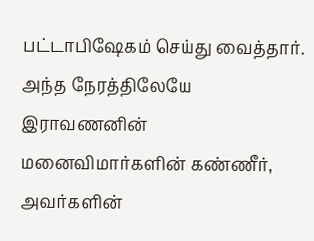பட்டாபிஷேகம் செய்து வைத்தார். அந்த நேரத்திலேயே இராவணனின் மனைவிமார்களின் கண்ணீர், அவர்களின்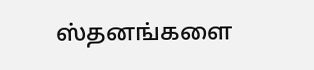ஸ்தனங்களை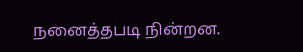நனைத்தபடி நின்றன.